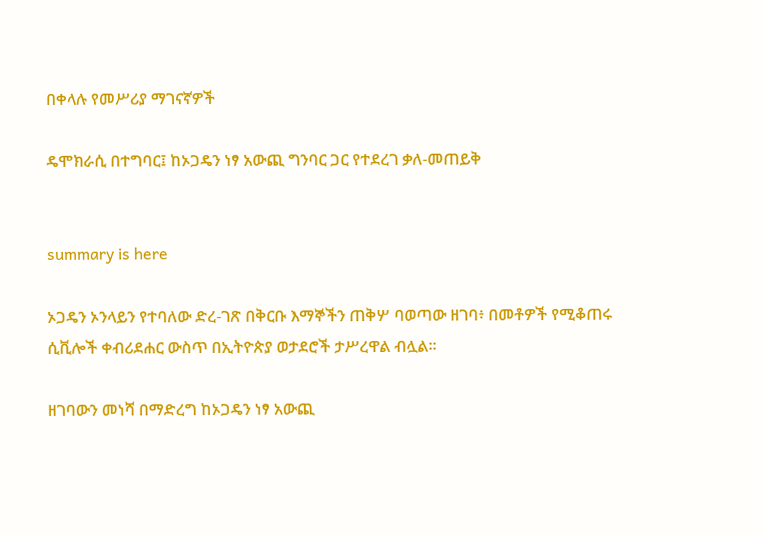በቀላሉ የመሥሪያ ማገናኛዎች

ዴሞክራሲ በተግባር፤ ከኦጋዴን ነፃ አውጪ ግንባር ጋር የተደረገ ቃለ-መጠይቅ


summary is here

ኦጋዴን ኦንላይን የተባለው ድረ-ገጽ በቅርቡ እማኞችን ጠቅሦ ባወጣው ዘገባ፥ በመቶዎች የሚቆጠሩ ሲቪሎች ቀብሪደሐር ውስጥ በኢትዮጵያ ወታደሮች ታሥረዋል ብሏል።

ዘገባውን መነሻ በማድረግ ከኦጋዴን ነፃ አውጪ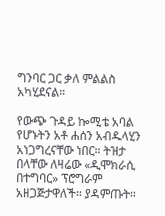ግንባር ጋር ቃለ ምልልስ አካሂደናል።

የውጭ ጉዳይ ኰሚቴ አባል የሆኑትን አቶ ሐሰን አብዱላሂን አነጋግረናቸው ነበር። ትዝታ በላቸው ለዛሬው «ዲሞክራሲ በተግባር» ፕሮግራም አዘጋጅታዋለች። ያዳምጡት።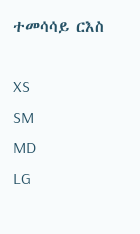ተመሳሳይ ርእስ

XS
SM
MD
LG